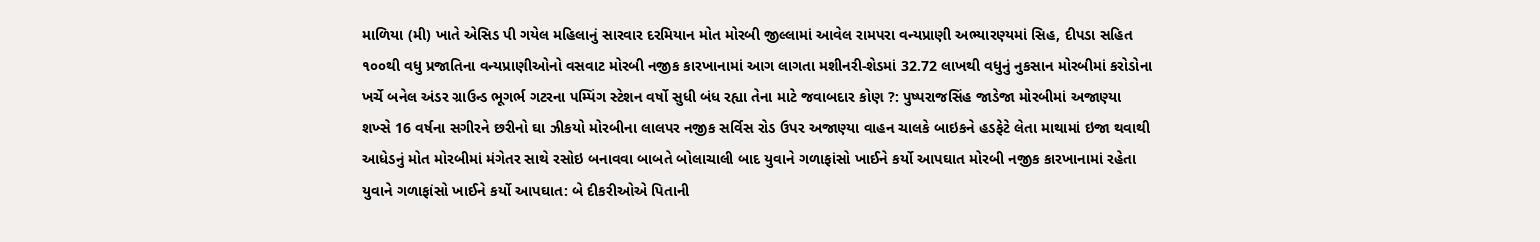માળિયા (મી) ખાતે એસિડ પી ગયેલ મહિલાનું સારવાર દરમિયાન મોત મોરબી જીલ્લામાં આવેલ રામપરા વન્યપ્રાણી અભ્યારણ્યમાં સિહ, દીપડા સહિત ૧૦૦થી વધુ પ્રજાતિના વન્યપ્રાણીઓનો વસવાટ મોરબી નજીક કારખાનામાં આગ લાગતા મશીનરી-શેડમાં 32.72 લાખથી વધુનું નુકસાન મોરબીમાં કરોડોના ખર્ચે બનેલ અંડર ગ્રાઉન્ડ ભૂગર્ભ ગટરના પમ્પિંગ સ્ટેશન વર્ષો સુધી બંધ રહ્યા તેના માટે જવાબદાર કોણ ?: પુષ્પરાજસિંહ જાડેજા મોરબીમાં અજાણ્યા શખ્સે 16 વર્ષના સગીરને છરીનો ઘા ઝીકયો મોરબીના લાલપર નજીક સર્વિસ રોડ ઉપર અજાણ્યા વાહન ચાલકે બાઇકને હડફેટે લેતા માથામાં ઇજા થવાથી આધેડનું મોત મોરબીમાં મંગેતર સાથે રસોઇ બનાવવા બાબતે બોલાચાલી બાદ યુવાને ગળાફાંસો ખાઈને કર્યો આપઘાત મોરબી નજીક કારખાનામાં રહેતા યુવાને ગળાફાંસો ખાઈને કર્યો આપઘાત: બે દીકરીઓએ પિતાની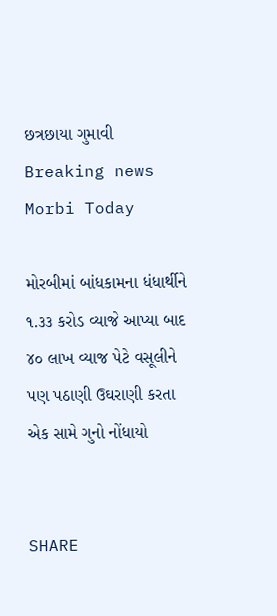છત્રછાયા ગુમાવી
Breaking news
Morbi Today

મોરબીમાં બાંધકામના ધંધાર્થીને ૧.૩૩ કરોડ વ્યાજે આપ્યા બાદ ૪૦ લાખ વ્યાજ પેટે વસૂલીને પણ પઠાણી ઉઘરાણી કરતા એક સામે ગુનો નોંધાયો


SHARE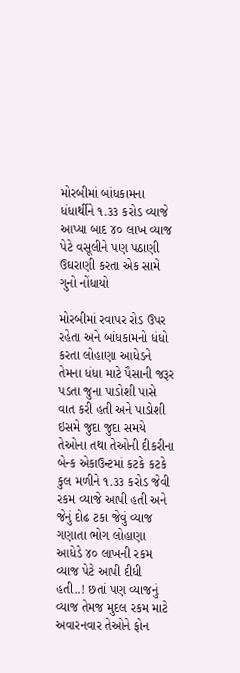મોરબીમાં બાંધકામના ધંધાર્થીને ૧.૩૩ કરોડ વ્યાજે આપ્યા બાદ ૪૦ લાખ વ્યાજ પેટે વસૂલીને પણ પઠાણી ઉઘરાણી કરતા એક સામે ગુનો નોંધાયો

મોરબીમાં રવાપર રોડ ઉપર રહેતા અને બાંધકામનો ધંધો કરતા લોહાણા આધેડને તેમના ધંધા માટે પૈસાની જરૂર પડતા જુના પાડોશી પાસે વાત કરી હતી અને પાડોશી ઇસમે જુદા જુદા સમયે તેઓના તથા તેઓની દીકરીના બેન્ક એકાઉન્ટમાં કટકે કટકે કુલ મળીને ૧.૩૩ કરોડ જેવી રકમ વ્યાજે આપી હતી અને જેનું દોઢ ટકા જેવું વ્યાજ ગણાતા ભોગ લોહાણા આધેડે ૪૦ લાખની રકમ વ્યાજ પેટે આપી દીધી હતી..! છતાં પણ વ્યાજનું વ્યાજ તેમજ મુદલ રકમ માટે અવારનવાર તેઓને ફોન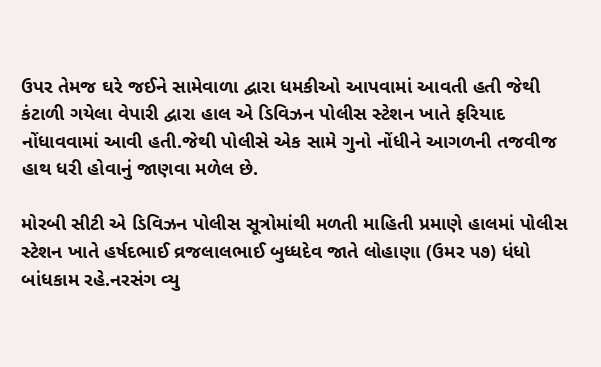ઉપર તેમજ ઘરે જઈને સામેવાળા દ્વારા ધમકીઓ આપવામાં આવતી હતી જેથી કંટાળી ગયેલા વેપારી દ્વારા હાલ એ ડિવિઝન પોલીસ સ્ટેશન ખાતે ફરિયાદ નોંધાવવામાં આવી હતી.જેથી પોલીસે એક સામે ગુનો નોંધીને આગળની તજવીજ હાથ ધરી હોવાનું જાણવા મળેલ છે.

મોરબી સીટી એ ડિવિઝન પોલીસ સૂત્રોમાંથી મળતી માહિતી પ્રમાણે હાલમાં પોલીસ સ્ટેશન ખાતે હર્ષદભાઈ વ્રજલાલભાઈ બુધ્ધદેવ જાતે લોહાણા (ઉમર ૫૭) ધંધો બાંધકામ રહે.નરસંગ વ્યુ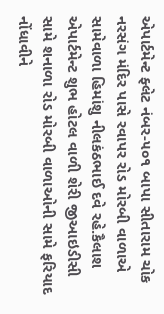એપાર્ટમેન્ટ ફ્લેટ નંબર-૫૦૧ બાપા સીતારામ ચોક નરસંગ મંદિર પાસે રવાપર રોડ મોરબી વાળાએ સામેવાળા હિમાંશુ નીલકંઠભાઈ દવે રહે.કૈલાશ એપાર્ટમેન્ટ શુભ હોટલ વાળી શેરી જીઆઇડીસી સામે શનાળા રોડ મોરબી વાળાઓની સામે ફરિયાદ નોંધાવીને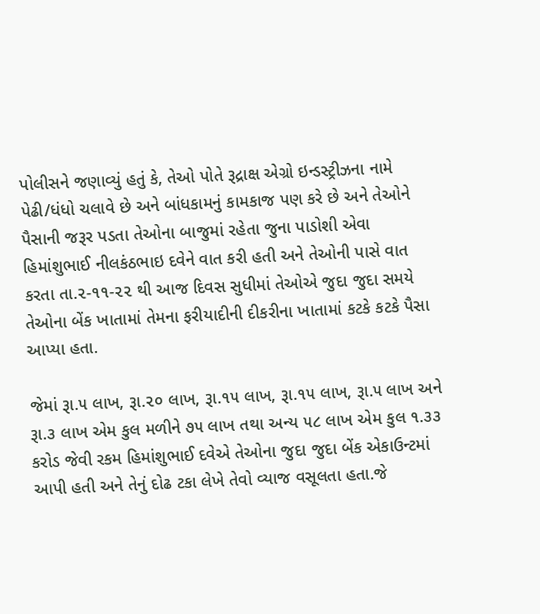પોલીસને જણાવ્યું હતું કે, તેઓ પોતે રૂદ્રાક્ષ એગ્રો ઇન્ડસ્ટ્રીઝના નામે પેઢી/ધંધો ચલાવે છે અને બાંધકામનું કામકાજ પણ કરે છે અને તેઓને પૈસાની જરૂર પડતા તેઓના બાજુમાં રહેતા જુના પાડોશી એવા હિમાંશુભાઈ નીલકંઠભાઇ દવેને વાત કરી હતી અને તેઓની પાસે વાત કરતા તા.૨-૧૧-૨૨ થી આજ દિવસ સુધીમાં તેઓએ જુદા જુદા સમયે તેઓના બેંક ખાતામાં તેમના ફરીયાદીની દીકરીના ખાતામાં કટકે કટકે પૈસા આપ્યા હતા.

જેમાં રૂા.૫ લાખ, રૂા.૨૦ લાખ, રૂા.૧૫ લાખ, રૂા.૧૫ લાખ, રૂા.૫ લાખ અને રૂા.૩ લાખ એમ કુલ મળીને ૭૫ લાખ તથા અન્ય ૫૮ લાખ એમ કુલ ૧.૩૩ કરોડ જેવી રકમ હિમાંશુભાઈ દવેએ તેઓના જુદા જુદા બેંક એકાઉન્ટમાં આપી હતી અને તેનું દોઢ ટકા લેખે તેવો વ્યાજ વસૂલતા હતા.જે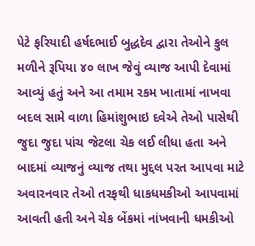પેટે ફરિયાદી હર્ષદભાઈ બુદ્ધદેવ દ્વારા તેઓને કુલ મળીને રૂપિયા ૪૦ લાખ જેવું વ્યાજ આપી દેવામાં આવ્યું હતું અને આ તમામ રકમ ખાતામાં નાખવા બદલ સામે વાળા હિમાંશુભાઇ દવેએ તેઓ પાસેથી જુદા જુદા પાંચ જેટલા ચેક લઈ લીધા હતા અને બાદમાં વ્યાજનું વ્યાજ તથા મુદ્દલ પરત આપવા માટે અવારનવાર તેઓ તરફથી ધાકધમકીઓ આપવામાં આવતી હતી અને ચેક બેંકમાં નાંખવાની ધમકીઓ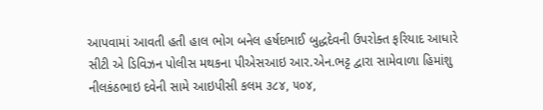આપવામાં આવતી હતી હાલ ભોગ બનેલ હર્ષદભાઈ બુદ્ધદેવની ઉપરોક્ત ફરિયાદ આધારે સીટી એ ડિવિઝન પોલીસ મથકના પીએસઆઇ આર.એન.ભટ્ટ દ્વારા સામેવાળા હિમાંશુ નીલકંઠભાઇ દવેની સામે આઇપીસી કલમ ૩૮૪, ૫૦૪,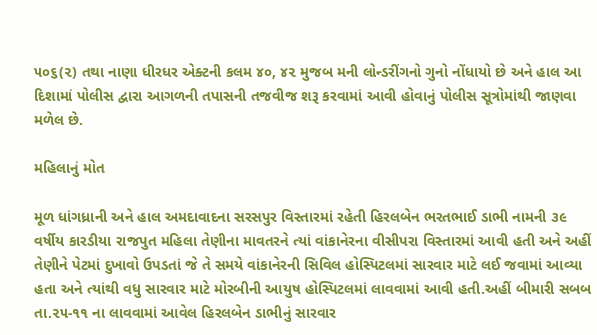૫૦૬(૨) તથા નાણા ધીરધર એક્ટની કલમ ૪૦, ૪૨ મુજબ મની લોન્ડરીંગનો ગુનો નોંધાયો છે અને હાલ આ દિશામાં પોલીસ દ્વારા આગળની તપાસની તજવીજ શરૂ કરવામાં આવી હોવાનું પોલીસ સૂત્રોમાંથી જાણવા મળેલ છે.

મહિલાનું મોત

મૂળ ધાંગધ્રાની અને હાલ અમદાવાદના સરસપુર વિસ્તારમાં રહેતી હિરલબેન ભરતભાઈ ડાભી નામની ૩૯ વર્ષીય કારડીયા રાજપુત મહિલા તેણીના માવતરને ત્યાં વાંકાનેરના વીસીપરા વિસ્તારમાં આવી હતી અને અહીં તેણીને પેટમાં દુખાવો ઉપડતાં જે તે સમયે વાંકાનેરની સિવિલ હોસ્પિટલમાં સારવાર માટે લઈ જવામાં આવ્યા હતા અને ત્યાંથી વધુ સારવાર માટે મોરબીની આયુષ હોસ્પિટલમાં લાવવામાં આવી હતી.અહીં બીમારી સબબ તા.૨૫-૧૧ ના લાવવામાં આવેલ હિરલબેન ડાભીનું સારવાર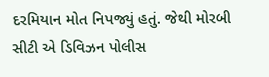દરમિયાન મોત નિપજ્યું હતું. જેથી મોરબી સીટી એ ડિવિઝન પોલીસ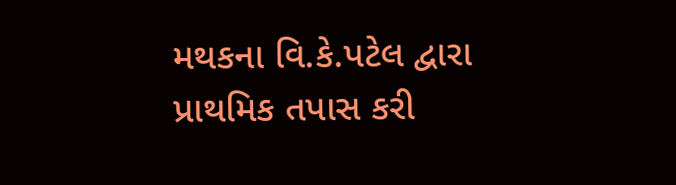મથકના વિ.કે.પટેલ દ્વારા પ્રાથમિક તપાસ કરી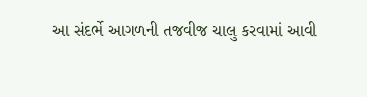આ સંદર્ભે આગળની તજવીજ ચાલુ કરવામાં આવી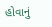હોવાનું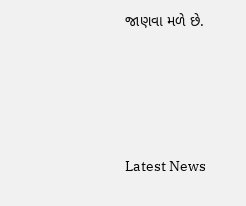જાણવા મળે છે.






Latest News